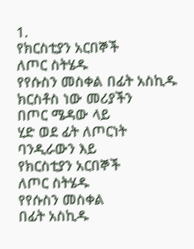1.
የክርስቲያን አርበኞች
ለጦር ስትሄዱ
የየሱስን መስቀል በፊት አስኪዱ
ክርስቶስ ነው መሪያችን
በጦር ሜዳው ላይ
ሂድ ወደ ፊት ለጦርነት
ባንዲራውን እይ
የክርስቲያን አርበኞች
ለጦር ስትሄዱ
የየሱስን መስቀል
በፊት አስኪዱ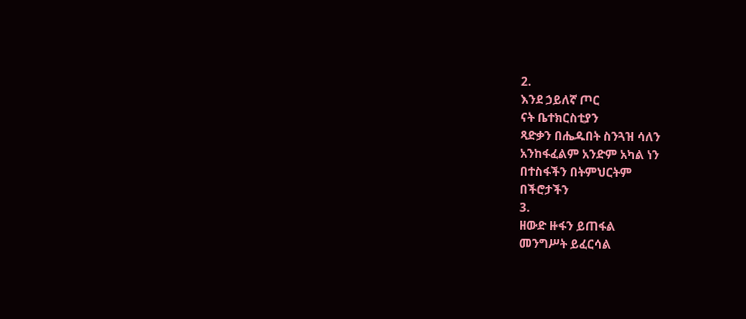2.
እንደ ኃይለኛ ጦር
ናት ቤተክርስቲያን
ጻድቃን በሔዱበት ስንጓዝ ሳለን
አንከፋፈልም አንድም አካል ነን
በተስፋችን በትምህርትም
በችሮታችን
3.
ዘውድ ዙፋን ይጠፋል
መንግሥት ይፈርሳል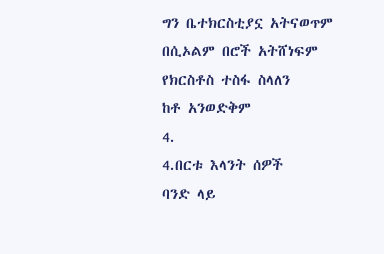ግን ቤተክርስቲያኗ አትናወጥም
በሲኦልም በሮች አትሸነፍም
የክርስቶስ ተስፋ ስላለን
ከቶ አንወድቅም
4.
4.በርቱ እላንት ሰዎች
ባንድ ላይ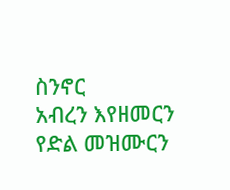ስንኖር
አብረን እየዘመርን
የድል መዝሙርን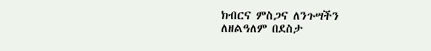ክብርና ምስጋና ለንጉሣችን
ለዘልዓለም በደስታ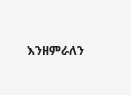እንዘምራለን